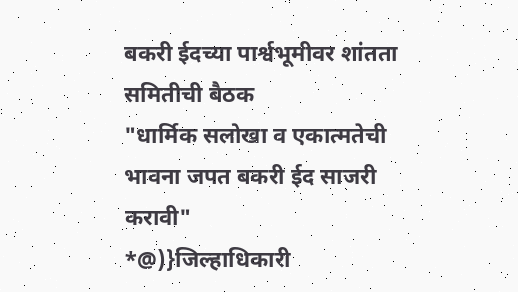बकरी ईदच्या पार्श्वभूमीवर शांतता समितीची बैठक
"धार्मिक सलोखा व एकात्मतेची भावना जपत बकरी ईद साजरी करावी"
*@)}जिल्हाधिकारी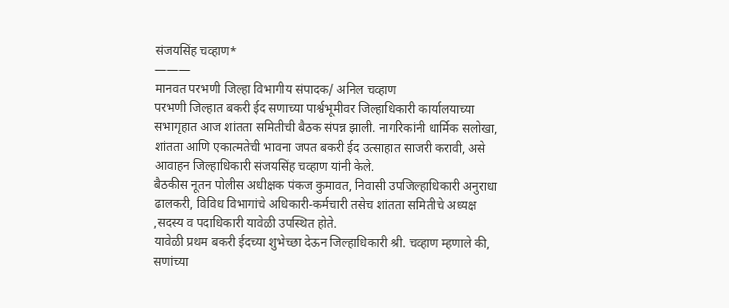संजयसिंह चव्हाण*
———
मानवत परभणी जिल्हा विभागीय संपादक/ अनिल चव्हाण
परभणी जिल्हात बकरी ईद सणाच्या पार्श्वभूमीवर जिल्हाधिकारी कार्यालयाच्या सभागृहात आज शांतता समितीची बैठक संपन्न झाली. नागरिकांनी धार्मिक सलोखा, शांतता आणि एकात्मतेची भावना जपत बकरी ईद उत्साहात साजरी करावी, असे आवाहन जिल्हाधिकारी संजयसिंह चव्हाण यांनी केले.
बैठकीस नूतन पोलीस अधीक्षक पंकज कुमावत, निवासी उपजिल्हाधिकारी अनुराधा ढालकरी, विविध विभागांचे अधिकारी-कर्मचारी तसेच शांतता समितीचे अध्यक्ष ,सदस्य व पदाधिकारी यावेळी उपस्थित होते.
यावेळी प्रथम बकरी ईदच्या शुभेच्छा देऊन जिल्हाधिकारी श्री. चव्हाण म्हणाले की, सणांच्या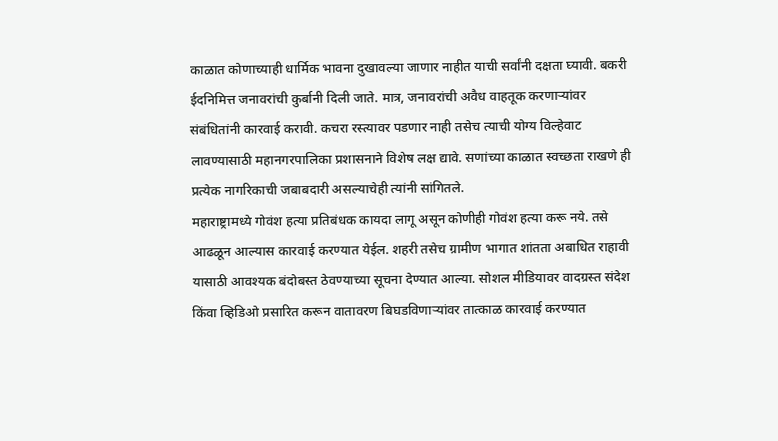काळात कोणाच्याही धार्मिक भावना दुखावल्या जाणार नाहीत याची सर्वांनी दक्षता घ्यावी. बकरी ईदनिमित्त जनावरांची कुर्बानी दिली जाते. मात्र, जनावरांची अवैध वाहतूक करणाऱ्यांवर संबंधितांनी कारवाई करावी. कचरा रस्त्यावर पडणार नाही तसेच त्याची योग्य विल्हेवाट लावण्यासाठी महानगरपालिका प्रशासनाने विशेष लक्ष द्यावे. सणांच्या काळात स्वच्छता राखणे ही प्रत्येक नागरिकाची जबाबदारी असल्याचेही त्यांनी सांगितले.
महाराष्ट्रामध्ये गोवंश हत्या प्रतिबंधक कायदा लागू असून कोणीही गोवंश हत्या करू नये. तसे आढळून आल्यास कारवाई करण्यात येईल. शहरी तसेच ग्रामीण भागात शांतता अबाधित राहावी यासाठी आवश्यक बंदोबस्त ठेवण्याच्या सूचना देण्यात आल्या. सोशल मीडियावर वादग्रस्त संदेश किंवा व्हिडिओ प्रसारित करून वातावरण बिघडविणाऱ्यांवर तात्काळ कारवाई करण्यात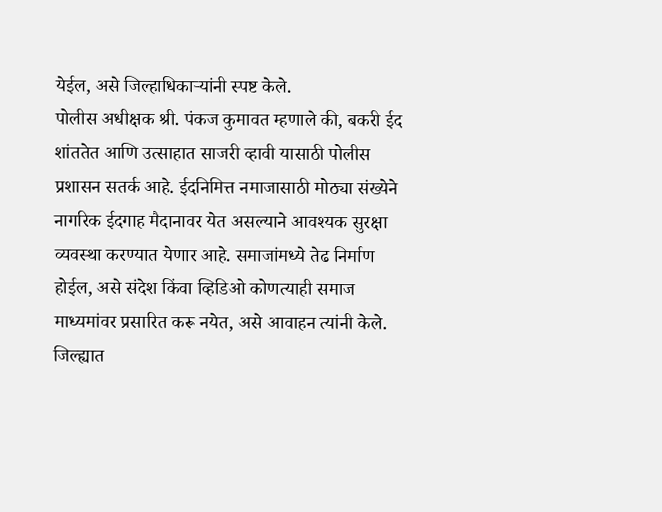येईल, असे जिल्हाधिकाऱ्यांनी स्पष्ट केले.
पोलीस अधीक्षक श्री. पंकज कुमावत म्हणाले की, बकरी ईद शांततेत आणि उत्साहात साजरी व्हावी यासाठी पोलीस प्रशासन सतर्क आहे. ईदनिमित्त नमाजासाठी मोठ्या संख्येने नागरिक ईदगाह मैदानावर येत असल्याने आवश्यक सुरक्षा व्यवस्था करण्यात येणार आहे. समाजांमध्ये तेढ निर्माण होईल, असे संदेश किंवा व्हिडिओ कोणत्याही समाज माध्यमांवर प्रसारित करू नयेत, असे आवाहन त्यांनी केले.
जिल्ह्यात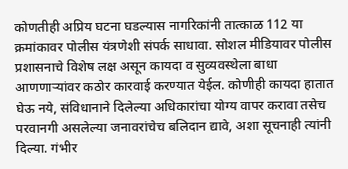कोणतीही अप्रिय घटना घडल्यास नागरिकांनी तात्काळ 112 या क्रमांकावर पोलीस यंत्रणेशी संपर्क साधावा. सोशल मीडियावर पोलीस प्रशासनाचे विशेष लक्ष असून कायदा व सुव्यवस्थेला बाधा आणणाऱ्यांवर कठोर कारवाई करण्यात येईल. कोणीही कायदा हातात घेऊ नये, संविधानाने दिलेल्या अधिकारांचा योग्य वापर करावा तसेच परवानगी असलेल्या जनावरांचेच बलिदान द्यावे, अशा सूचनाही त्यांनी दिल्या. गंभीर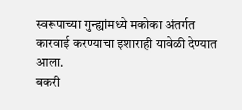स्वरूपाच्या गुन्ह्यांमध्ये मकोका अंतर्गत कारवाई करण्याचा इशाराही यावेळी देण्यात आला.
बकरी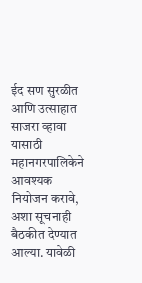ईद सण सुरळीत आणि उत्साहात साजरा व्हावा यासाठी महानगरपालिकेने आवश्यक नियोजन करावे, अशा सूचनाही बैठकीत देण्यात आल्या. यावेळी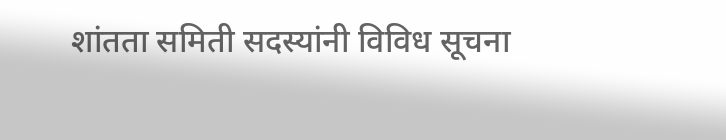शांतता समिती सदस्यांनी विविध सूचना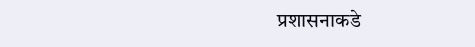प्रशासनाकडे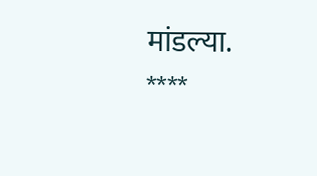मांडल्या.
****